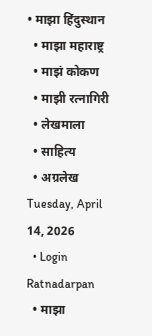• माझा हिंदुस्थान
  • माझा महाराष्ट्र
  • माझं कोकण
  • माझी रत्नागिरी
  • लेखमाला
  • साहित्य
  • अग्रलेख
Tuesday, April 14, 2026
  • Login
Ratnadarpan
  • माझा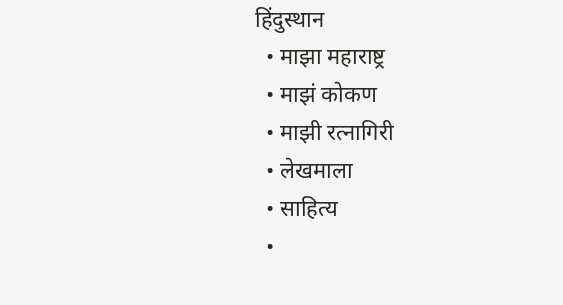हिंदुस्थान
  • माझा महाराष्ट्र
  • माझं कोकण
  • माझी रत्नागिरी
  • लेखमाला
  • साहित्य
  •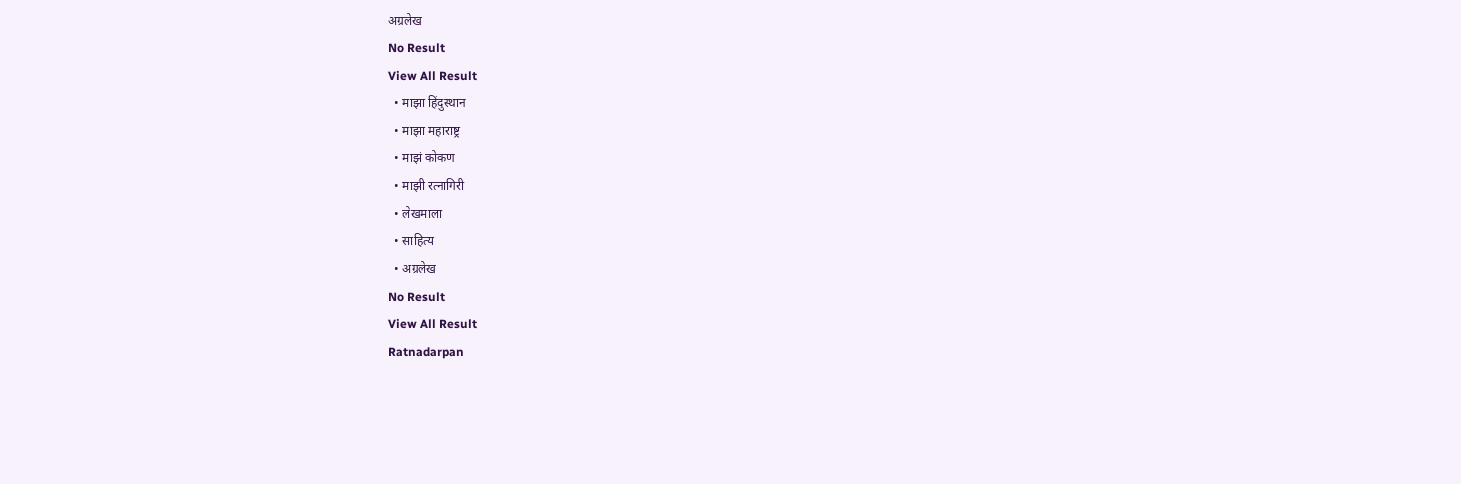अग्रलेख
No Result
View All Result
  • माझा हिंदुस्थान
  • माझा महाराष्ट्र
  • माझं कोकण
  • माझी रत्नागिरी
  • लेखमाला
  • साहित्य
  • अग्रलेख
No Result
View All Result
Ratnadarpan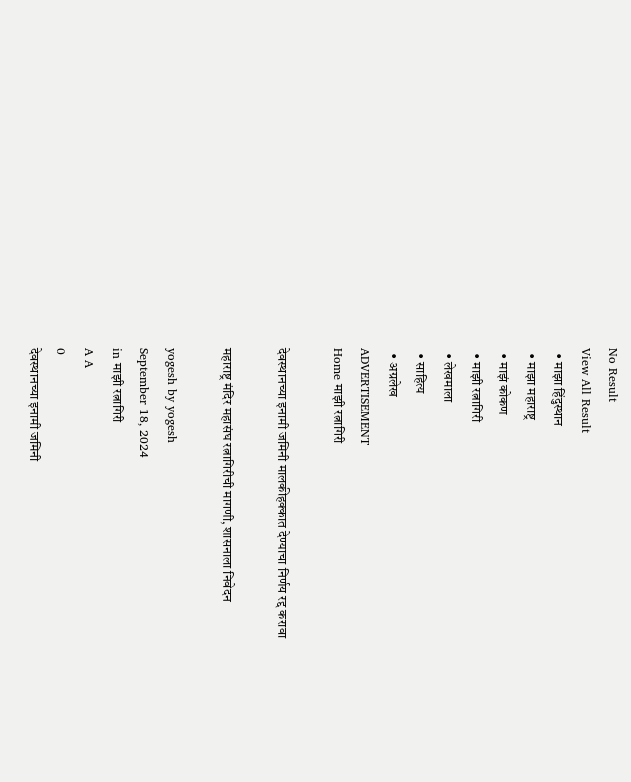No Result
View All Result
  • माझा हिंदुस्थान
  • माझा महाराष्ट्र
  • माझं कोकण
  • माझी रत्नागिरी
  • लेखमाला
  • साहित्य
  • अग्रलेख
ADVERTISEMENT
Home माझी रत्नागिरी

देवस्थानच्या इनामी जमिनी मालकीहक्कात देण्याचा निर्णय रद्द करावा

महाराष्ट्र मंदिर महासंघ रत्नागिरीची मागणी, शासनाला निवेदन

yogesh by yogesh
September 18, 2024
in माझी रत्नागिरी
A A
0
देवस्थानच्या इनामी जमिनी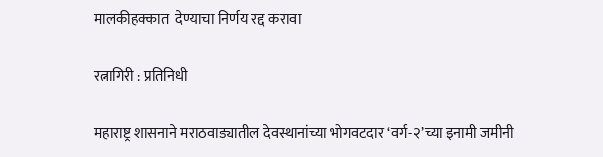मालकीहक्कात  देण्याचा निर्णय रद्द करावा

रत्नागिरी : प्रतिनिधी

महाराष्ट्र शासनाने मराठवाड्यातील देवस्थानांच्या भोगवटदार ‘वर्ग-२’च्या इनामी जमीनी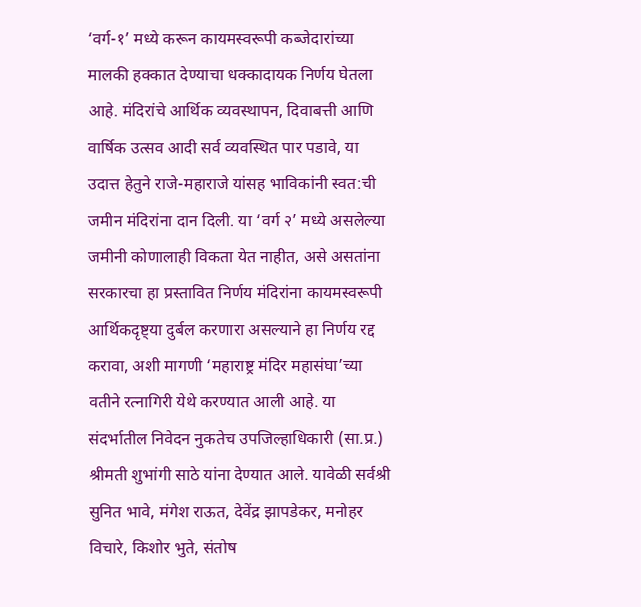‘वर्ग-१’ मध्ये करून कायमस्वरूपी कब्जेदारांच्या मालकी हक्कात देण्याचा धक्कादायक निर्णय घेतला आहे. मंदिरांचे आर्थिक व्यवस्थापन, दिवाबत्ती आणि वार्षिक उत्सव आदी सर्व व्यवस्थित पार पडावे, या उदात्त हेतुने राजे-महाराजे यांसह भाविकांनी स्वत:ची जमीन मंदिरांना दान दिली. या ‘वर्ग २’ मध्ये असलेल्या जमीनी कोणालाही विकता येत नाहीत, असे असतांना सरकारचा हा प्रस्तावित निर्णय मंदिरांना कायमस्वरूपी आर्थिकदृष्ट्या दुर्बल करणारा असल्याने हा निर्णय रद्द करावा, अशी मागणी ‘महाराष्ट्र मंदिर महासंघा’च्या वतीने रत्नागिरी येथे करण्यात आली आहे. या संदर्भातील निवेदन नुकतेच उपजिल्हाधिकारी (सा.प्र.) श्रीमती शुभांगी साठे यांना देण्यात आले. यावेळी सर्वश्री सुनित भावे, मंगेश राऊत, देवेंद्र झापडेकर, मनोहर विचारे, किशोर भुते, संतोष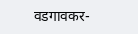वडगावकर-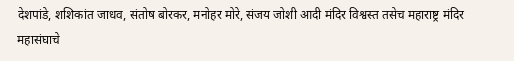देशपांडे, शशिकांत जाधव, संतोष बोरकर, मनोहर मोरे, संजय जोशी आदी मंदिर विश्वस्त तसेच महाराष्ट्र मंदिर महासंघाचे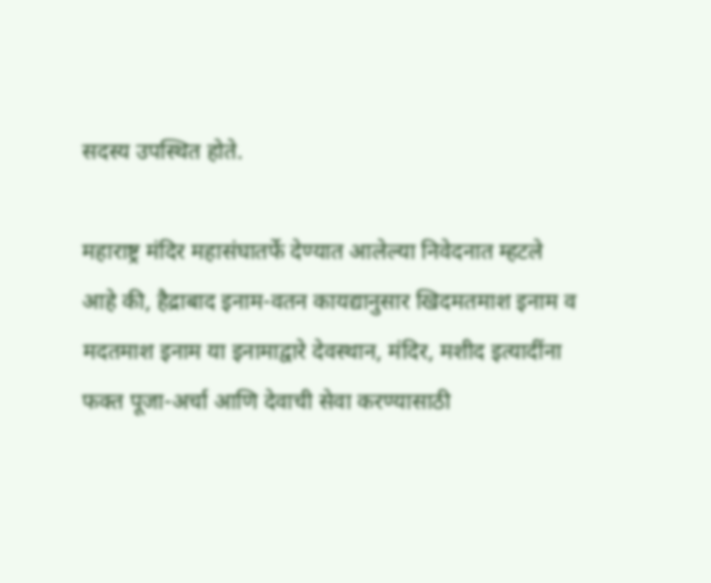सदस्य उपस्थित होते.

महाराष्ट्र मंदिर महासंघातर्फे देण्यात आलेल्या निवेदनात म्हटले आहे की, हैद्राबाद इनाम-वतन कायद्यानुसार खिदमतमाश इनाम व मदतमाश इनाम या इनामाद्वारे देवस्थान, मंदिर, मशीद इत्यादींना फक्त पूजा-अर्चा आणि देवाची सेवा करण्यासाठी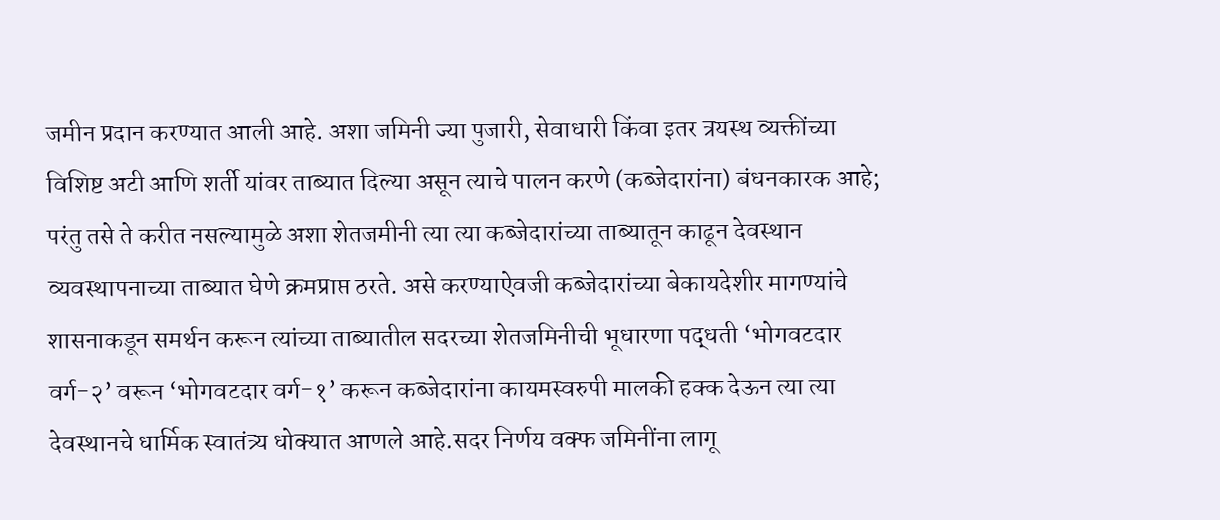जमीन प्रदान करण्यात आली आहे. अशा जमिनी ज्या पुजारी, सेवाधारी किंवा इतर त्रयस्थ व्यक्तींच्या विशिष्ट अटी आणि शर्ती यांवर ताब्यात दिल्या असून त्याचे पालन करणे (कब्जेदारांना) बंधनकारक आहे; परंतु तसे ते करीत नसल्यामुळे अशा शेतजमीनी त्या त्या कब्जेदारांच्या ताब्यातून काढून देवस्थान व्यवस्थापनाच्या ताब्यात घेणे क्रमप्राप्त ठरते. असे करण्याऐवजी कब्जेदारांच्या बेकायदेशीर मागण्यांचे शासनाकडून समर्थन करून त्यांच्या ताब्यातील सदरच्या शेतजमिनीची भूधारणा पद्धती ‘भोगवटदार वर्ग-२’ वरून ‘भोगवटदार वर्ग-१’ करून कब्जेदारांना कायमस्वरुपी मालकी हक्क देऊन त्या त्या देवस्थानचे धार्मिक स्वातंत्र्य धोक्यात आणले आहे.सदर निर्णय वक्फ जमिनींना लागू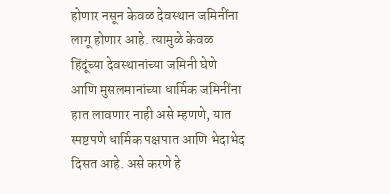होणार नसून केवळ देवस्थान जमिनींना लागू होणार आहे. त्यामुळे केवळ हिंदूंच्या देवस्थानांच्या जमिनी घेणे आणि मुसलमानांच्या धार्मिक जमिनींना हात लावणार नाही असे म्हणणे, यात स्पष्टपणे धार्मिक पक्षपात आणि भेदाभेद दिसत आहे. असे करणे हे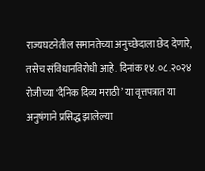राज्यघटनेतील समानतेच्या अनुच्छेदाला छेद देणारे, तसेच संविधानविरोधी आहे. दिनांक १४.०८.२०२४ रोजीच्या ‘दैनिक दिव्य मराठी’ या वृत्तपत्रात या अनुषंगाने प्रसिद्ध झालेल्या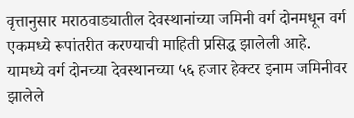वृत्तानुसार मराठवाड्यातील देवस्थानांच्या जमिनी वर्ग दोनमधून वर्ग एकमध्ये रूपांतरीत करण्याची माहिती प्रसिद्ध झालेली आहे. यामध्ये वर्ग दोनच्या देवस्थानच्या ५६ हजार हेक्टर इनाम जमिनीवर झालेले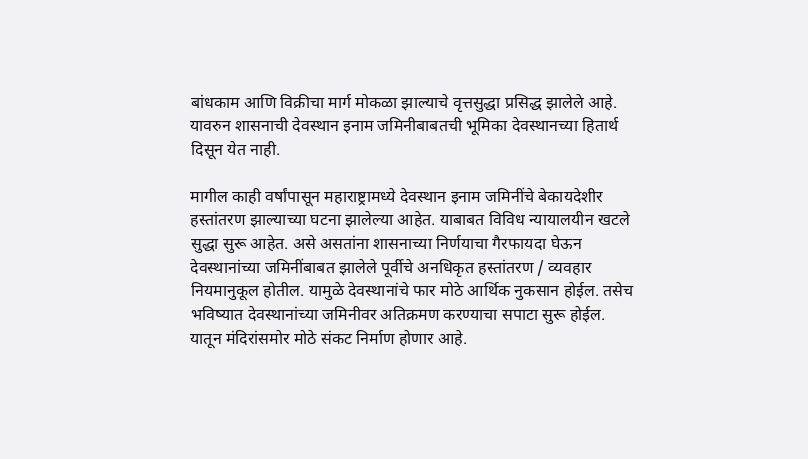बांधकाम आणि विक्रीचा मार्ग मोकळा झाल्याचे वृत्तसुद्धा प्रसिद्ध झालेले आहे. यावरुन शासनाची देवस्थान इनाम जमिनीबाबतची भूमिका देवस्थानच्या हितार्थ दिसून येत नाही.

मागील काही वर्षांपासून महाराष्ट्रामध्ये देवस्थान इनाम जमिनींचे बेकायदेशीर हस्तांतरण झाल्याच्या घटना झालेल्या आहेत. याबाबत विविध न्यायालयीन खटले सुद्धा सुरू आहेत. असे असतांना शासनाच्या निर्णयाचा गैरफायदा घेऊन देवस्थानांच्या जमिनींबाबत झालेले पूर्वीचे अनधिकृत हस्तांतरण / व्यवहार नियमानुकूल होतील. यामुळे देवस्थानांचे फार मोठे आर्थिक नुकसान होईल. तसेच भविष्यात देवस्थानांच्या जमिनीवर अतिक्रमण करण्याचा सपाटा सुरू होईल. यातून मंदिरांसमोर मोठे संकट निर्माण होणार आहे.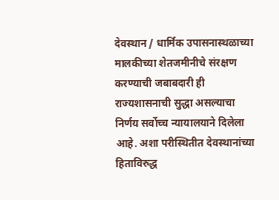देवस्थान / धार्मिक उपासनास्थळाच्या मालकीच्या शेतजमीनीचे संरक्षण करण्याची जबाबदारी ही राज्यशासनाची सुद्धा असल्याचा निर्णय सर्वोच्च न्यायालयाने दिलेला आहे. अशा परीस्थितीत देवस्थानांच्या हिताविरुद्ध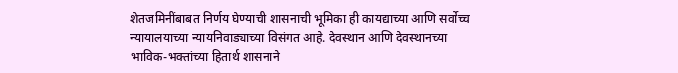शेतजमिनींबाबत निर्णय घेण्याची शासनाची भूमिका ही कायद्याच्या आणि सर्वोच्च न्यायालयाच्या न्यायनिवाड्याच्या विसंगत आहे. देवस्थान आणि देवस्थानच्या भाविक-भक्तांच्या हितार्थ शासनाने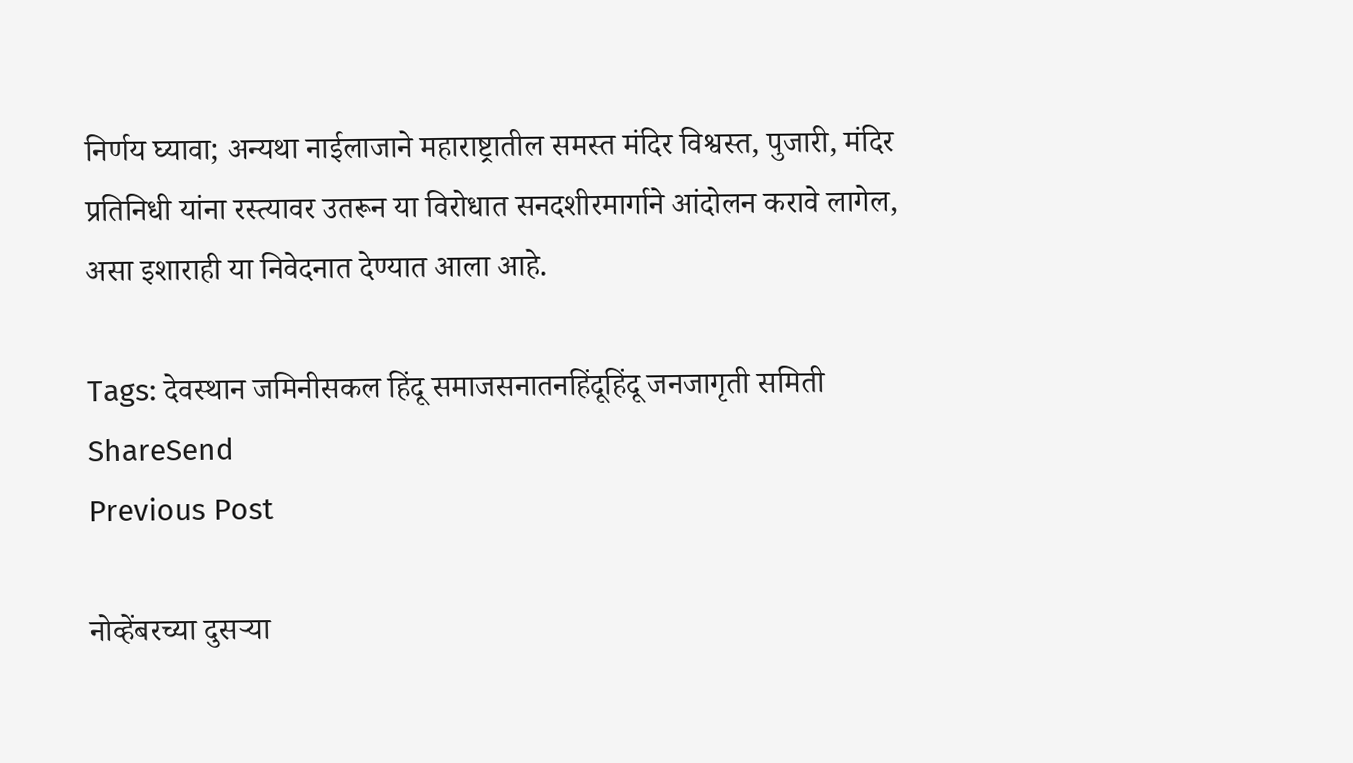निर्णय घ्यावा; अन्यथा नाईलाजाने महाराष्ट्रातील समस्त मंदिर विश्वस्त, पुजारी, मंदिर प्रतिनिधी यांना रस्त्यावर उतरून या विरोधात सनदशीरमार्गाने आंदोलन करावे लागेल, असा इशाराही या निवेदनात देण्यात आला आहे.

Tags: देवस्थान जमिनीसकल हिंदू समाजसनातनहिंदूहिंदू जनजागृती समिती
ShareSend
Previous Post

नोव्हेंबरच्या दुसऱ्या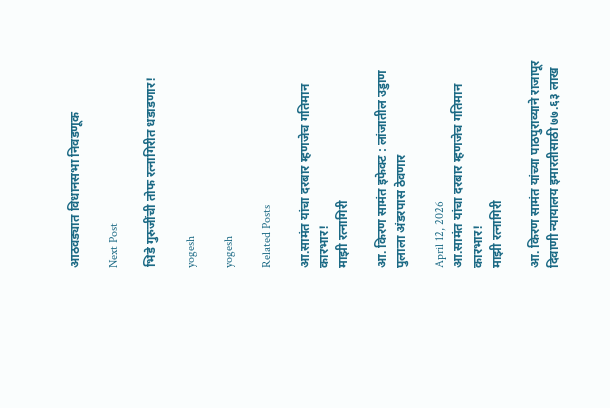आठवड्यात विधानसभा निवडणूक

Next Post

भिडे गुरुजींची तोफ रत्नागिरीत धडाडणार!

yogesh

yogesh

Related Posts

आ.सामंत यांचा दरबार म्हणजेच गतिमान कारभार!
माझी रत्नागिरी

आ. किरण सामंत इफेक्ट : लांजातील उड्डाण पुलाला अंडरपास ठेवणार

April 12, 2026
आ.सामंत यांचा दरबार म्हणजेच गतिमान कारभार!
माझी रत्नागिरी

आ. किरण सामंत यांच्या पाठपुराव्याने राजापूर दिवाणी न्यायालय इमारतीसाठी ७७.६३ लाख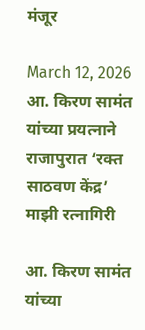मंजूर

March 12, 2026
आ. किरण सामंत यांच्या प्रयत्नाने राजापुरात ‘रक्त साठवण केंद्र’
माझी रत्नागिरी

आ. किरण सामंत यांच्या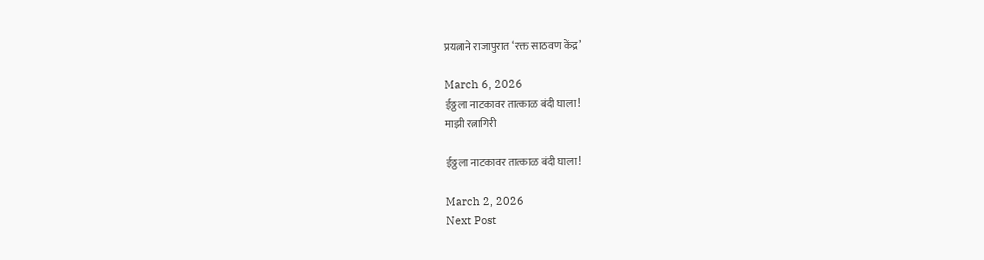प्रयत्नाने राजापुरात ‘रक्त साठवण केंद्र’

March 6, 2026
ईठ्ठला नाटकावर तात्काळ बंदी घाला!
माझी रत्नागिरी

ईठ्ठला नाटकावर तात्काळ बंदी घाला!

March 2, 2026
Next Post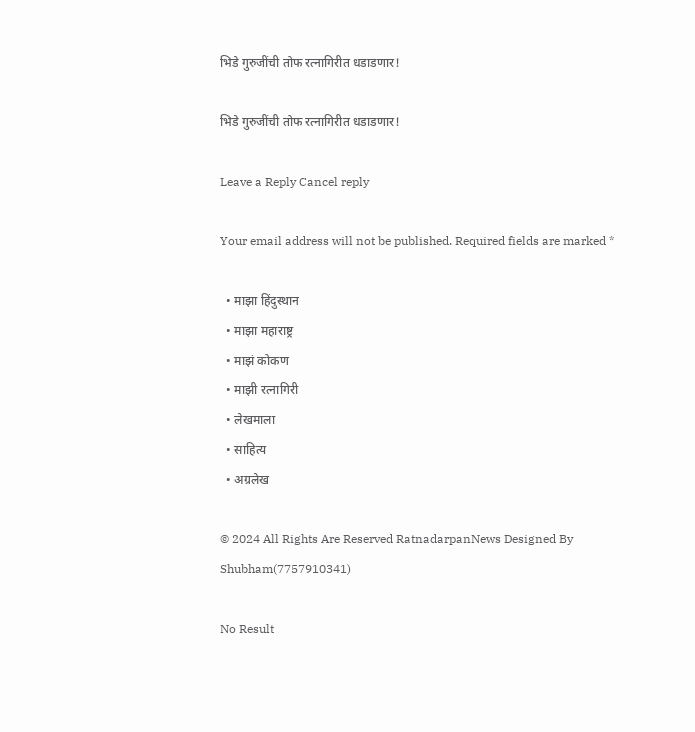भिडे गुरुजींची तोफ रत्नागिरीत धडाडणार!

भिडे गुरुजींची तोफ रत्नागिरीत धडाडणार!

Leave a Reply Cancel reply

Your email address will not be published. Required fields are marked *

  • माझा हिंदुस्थान
  • माझा महाराष्ट्र
  • माझं कोकण
  • माझी रत्नागिरी
  • लेखमाला
  • साहित्य
  • अग्रलेख

© 2024 All Rights Are Reserved RatnadarpanNews Designed By Shubham(7757910341)

No Result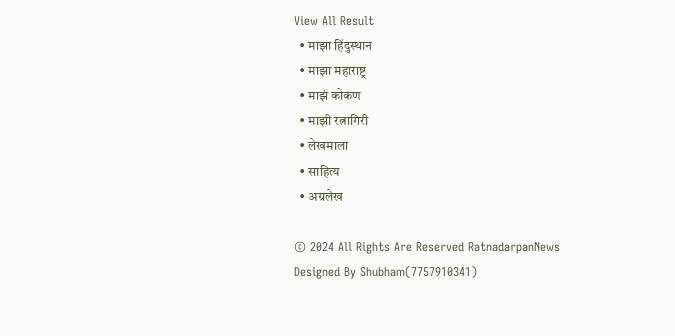View All Result
  • माझा हिंदुस्थान
  • माझा महाराष्ट्र
  • माझं कोकण
  • माझी रत्नागिरी
  • लेखमाला
  • साहित्य
  • अग्रलेख

© 2024 All Rights Are Reserved RatnadarpanNews Designed By Shubham(7757910341)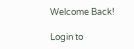Welcome Back!

Login to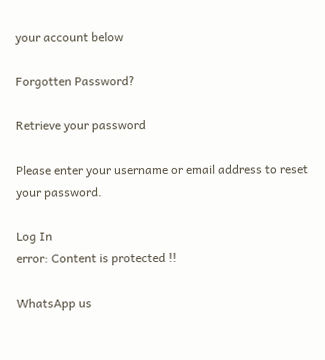your account below

Forgotten Password?

Retrieve your password

Please enter your username or email address to reset your password.

Log In
error: Content is protected !!

WhatsApp us